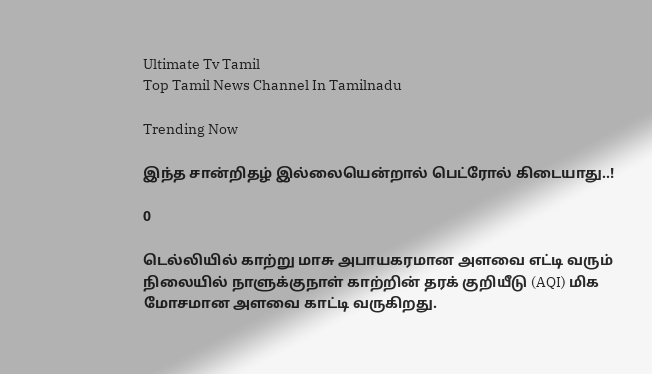Ultimate Tv Tamil
Top Tamil News Channel In Tamilnadu

Trending Now

இந்த சான்றிதழ் இல்லையென்றால் பெட்ரோல் கிடையாது..!

0

டெல்லியில் காற்று மாசு அபாயகரமான அளவை எட்டி வரும் நிலையில் நாளுக்குநாள் காற்றின் தரக் குறியீடு (AQI) மிக மோசமான அளவை காட்டி வருகிறது.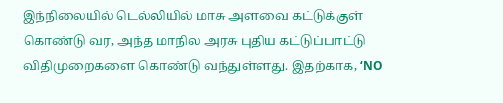இந்நிலையில் டெல்லியில் மாசு அளவை கட்டுக்குள் கொண்டு வர, அந்த மாநில அரசு புதிய கட்டுப்பாட்டு விதிமுறைகளை கொண்டு வந்துள்ளது. இதற்காக, ‘NO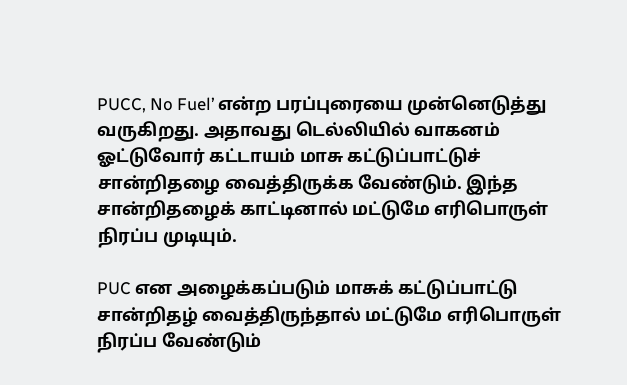PUCC, No Fuel’ என்ற பரப்புரையை முன்னெடுத்து வருகிறது. அதாவது டெல்லியில் வாகனம் ஓட்டுவோர் கட்டாயம் மாசு கட்டுப்பாட்டுச் சான்றிதழை வைத்திருக்க வேண்டும். இந்த சான்றிதழைக் காட்டினால் மட்டுமே எரிபொருள் நிரப்ப முடியும்.

PUC என அழைக்கப்படும் மாசுக் கட்டுப்பாட்டு சான்றிதழ் வைத்திருந்தால் மட்டுமே எரிபொருள் நிரப்ப வேண்டும்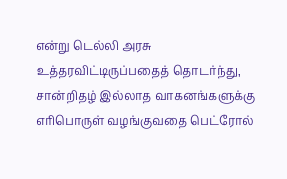என்று டெல்லி அரசு உத்தரவிட்டிருப்பதைத் தொடர்ந்து, சான்றிதழ் இல்லாத வாகனங்களுக்கு எரிபொருள் வழங்குவதை பெட்ரோல்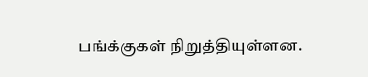பங்க்குகள் நிறுத்தியுள்ளன.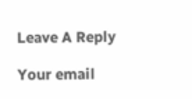Leave A Reply

Your email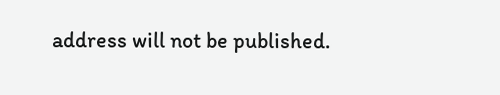address will not be published.